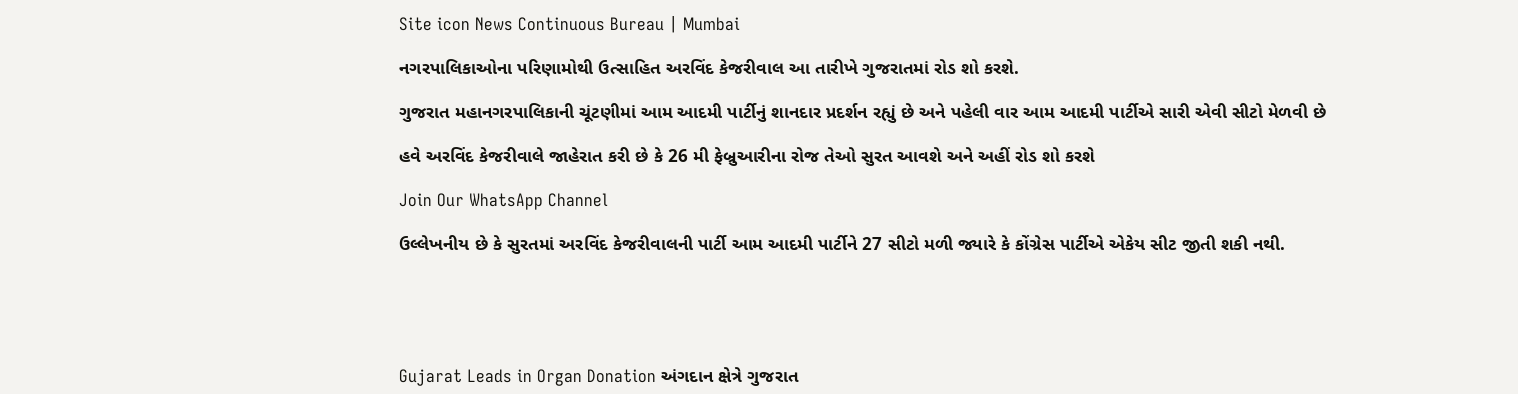Site icon News Continuous Bureau | Mumbai

નગરપાલિકાઓના પરિણામોથી ઉત્સાહિત અરવિંદ કેજરીવાલ આ તારીખે ગુજરાતમાં રોડ શો કરશે.

ગુજરાત મહાનગરપાલિકાની ચૂંટણીમાં આમ આદમી પાર્ટીનું શાનદાર પ્રદર્શન રહ્યું છે અને પહેલી વાર આમ આદમી પાર્ટીએ સારી એવી સીટો મેળવી છે

હવે અરવિંદ કેજરીવાલે જાહેરાત કરી છે કે 26 મી ફેબ્રુઆરીના રોજ તેઓ સુરત આવશે અને અહીં રોડ શો કરશે

Join Our WhatsApp Channel

ઉલ્લેખનીય છે કે સુરતમાં અરવિંદ કેજરીવાલની પાર્ટી આમ આદમી પાર્ટીને 27 સીટો મળી જ્યારે કે કોંગ્રેસ પાર્ટીએ એકેય સીટ જીતી શકી નથી.





Gujarat Leads in Organ Donation અંગદાન ક્ષેત્રે ગુજરાત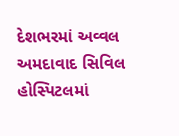દેશભરમાં અવ્વલ અમદાવાદ સિવિલ હોસ્પિટલમાં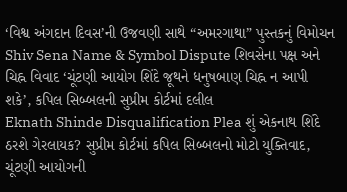‘વિશ્વ અંગદાન દિવસ’ની ઉજવણી સાથે “અમરગાથા” પુસ્તકનું વિમોચન
Shiv Sena Name & Symbol Dispute શિવસેના પક્ષ અને ચિહ્ન વિવાદ ‘ચૂંટણી આયોગ શિંદે જૂથને ધનુષબાણ ચિહ્ન ન આપી શકે’, કપિલ સિબ્બલની સુપ્રીમ કોર્ટમાં દલીલ
Eknath Shinde Disqualification Plea શું એકનાથ શિંદે ઠરશે ગેરલાયક? સુપ્રીમ કોર્ટમાં કપિલ સિબ્બલનો મોટો યુક્તિવાદ, ચૂંટણી આયોગની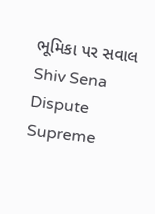ભૂમિકા પર સવાલ
Shiv Sena Dispute Supreme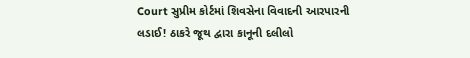Court સુપ્રીમ કોર્ટમાં શિવસેના વિવાદની આરપારની લડાઈ! ઠાકરે જૂથ દ્વારા કાનૂની દલીલો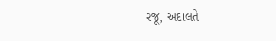રજૂ, અદાલતે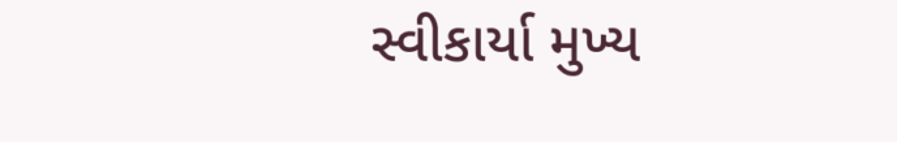સ્વીકાર્યા મુખ્ય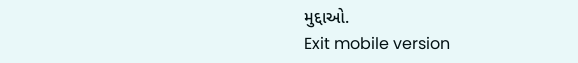મુદ્દાઓ.
Exit mobile version